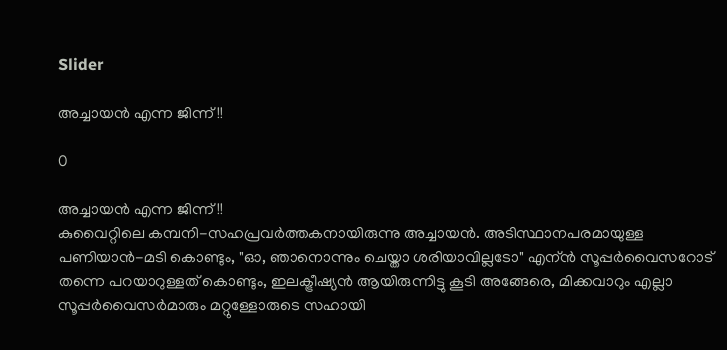Slider

അച്ചായന്‍ എന്ന ജിന്ന് !!

0

അച്ചായന്‍ എന്ന ജിന്ന് !!
കുവൈറ്റിലെ കമ്പനി-സഹപ്രവര്‍ത്തകനായിരുന്നു അച്ചായന്‍. അടിസ്ഥാനപരമായുള്ള പണിയാന്‍-മടി കൊണ്ടും, "ഓ, ഞാനൊന്നും ചെയ്താ ശരിയാവില്ലടോ" എന്ന്‍ സൂപ്പര്‍വൈസറോട് തന്നെ പറയാറുള്ളത് കൊണ്ടും, ഇലക്ട്രീഷ്യന്‍ ആയിരുന്നിട്ടു കൂടി അങ്ങേരെ, മിക്കവാറും എല്ലാ സൂപ്പര്‍വൈസര്‍മാരും മറ്റുള്ളോരുടെ സഹായി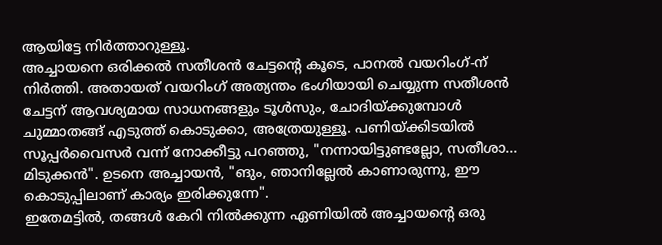ആയിട്ടേ നിര്‍ത്താറുള്ളൂ.
അച്ചായനെ ഒരിക്കല്‍ സതീശന്‍ ചേട്ടന്‍റെ കൂടെ, പാനല്‍ വയറിംഗ്-ന് നിര്‍ത്തി. അതായത് വയറിംഗ് അത്യന്തം ഭംഗിയായി ചെയ്യുന്ന സതീശന്‍ ചേട്ടന് ആവശ്യമായ സാധനങ്ങളും ടൂള്‍സും, ചോദിയ്ക്കുമ്പോള്‍ ചുമ്മാതങ്ങ് എടുത്ത് കൊടുക്കാ, അത്രേയുള്ളൂ. പണിയ്ക്കിടയില്‍ സൂപ്പര്‍വൈസര്‍ വന്ന്‍ നോക്കീട്ടു പറഞ്ഞു, "നന്നായിട്ടുണ്ടല്ലോ, സതീശാ... മിടുക്കന്‍". ഉടനെ അച്ചായന്‍, "ങും, ഞാനില്ലേല്‍ കാണാരുന്നു, ഈ കൊടുപ്പിലാണ് കാര്യം ഇരിക്കുന്നേ".
ഇതേമട്ടില്‍, തങ്ങള്‍ കേറി നില്‍ക്കുന്ന ഏണിയില്‍ അച്ചായന്‍റെ ഒരു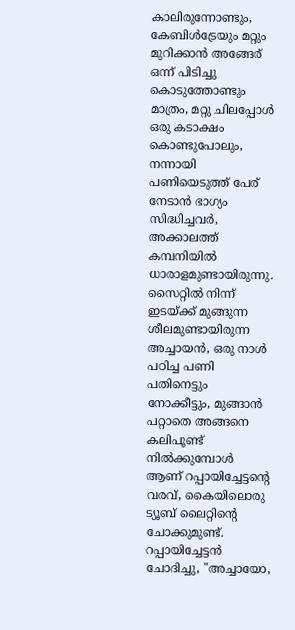കാലിരുന്നോണ്ടും, കേബിള്‍ട്രേയും മറ്റും മുറിക്കാന്‍ അങ്ങേര് ഒന്ന് പിടിച്ചു കൊടുത്തോണ്ടും മാത്രം, മറ്റു ചിലപ്പോള്‍ ഒരു കടാക്ഷം കൊണ്ടുപോലും, നന്നായി പണിയെടുത്ത് പേര് നേടാന്‍ ഭാഗ്യം സിദ്ധിച്ചവര്‍, അക്കാലത്ത് കമ്പനിയില്‍ ധാരാളമുണ്ടായിരുന്നു.
സൈറ്റില്‍ നിന്ന് ഇടയ്ക്ക് മുങ്ങുന്ന ശീലമുണ്ടായിരുന്ന അച്ചായന്‍, ഒരു നാള്‍ പഠിച്ച പണി പതിനെട്ടും നോക്കീട്ടും, മുങ്ങാന്‍ പറ്റാതെ അങ്ങനെ കലിപൂണ്ട് നില്‍ക്കുമ്പോള്‍ ആണ് റപ്പായിച്ചേട്ടന്‍റെ വരവ്, കൈയിലൊരു ട്യൂബ് ലൈറ്റിന്റെ ചോക്കുമുണ്ട്. റപ്പായിച്ചേട്ടന്‍ ചോദിച്ചു, "അച്ചായോ,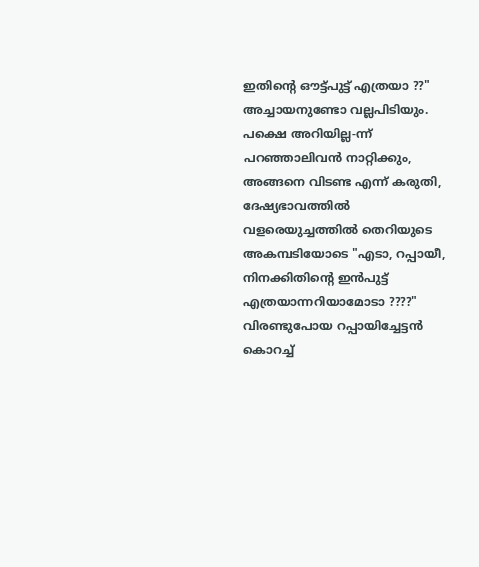ഇതിന്‍റെ ഔട്ട്‌പുട്ട് എത്രയാ ??"
അച്ചായനുണ്ടോ വല്ലപിടിയും. പക്ഷെ അറിയില്ല-ന്ന് പറഞ്ഞാലിവന്‍ നാറ്റിക്കും, അങ്ങനെ വിടണ്ട എന്ന്‍ കരുതി, ദേഷ്യഭാവത്തില്‍ വളരെയുച്ചത്തില്‍ തെറിയുടെ അകമ്പടിയോടെ "എടാ, റപ്പായീ, നിനക്കിതിന്‍റെ ഇന്‍പുട്ട് എത്രയാന്നറിയാമോടാ ????"
വിരണ്ടുപോയ റപ്പായിച്ചേട്ടന്‍ കൊറച്ച്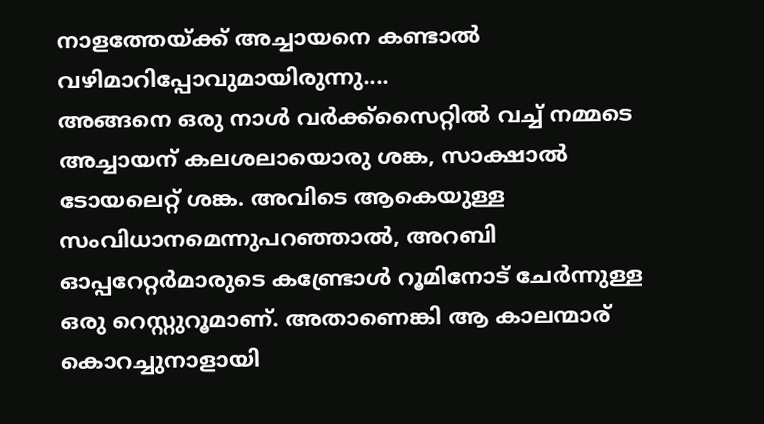നാളത്തേയ്ക്ക് അച്ചായനെ കണ്ടാല്‍ വഴിമാറിപ്പോവുമായിരുന്നു....
അങ്ങനെ ഒരു നാള്‍ വര്‍ക്ക്സൈറ്റില്‍ വച്ച് നമ്മടെ അച്ചായന് കലശലായൊരു ശങ്ക, സാക്ഷാല്‍ ടോയലെറ്റ്‌ ശങ്ക. അവിടെ ആകെയുള്ള സംവിധാനമെന്നുപറഞ്ഞാല്‍, അറബി ഓപ്പറേറ്റര്‍മാരുടെ കണ്ട്രോള്‍ റൂമിനോട് ചേര്‍ന്നുള്ള ഒരു റെസ്റ്റുറൂമാണ്. അതാണെങ്കി ആ കാലന്മാര് കൊറച്ചുനാളായി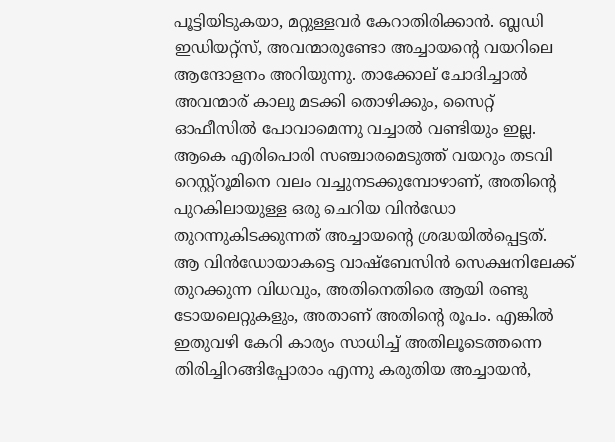പൂട്ടിയിടുകയാ, മറ്റുള്ളവര്‍ കേറാതിരിക്കാന്‍. ബ്ലഡി ഇഡിയറ്റ്സ്, അവന്മാരുണ്ടോ അച്ചായന്‍റെ വയറിലെ ആന്ദോളനം അറിയുന്നു. താക്കോല് ചോദിച്ചാല്‍ അവന്മാര് കാലു മടക്കി തൊഴിക്കും, സൈറ്റ് ഓഫീസില്‍ പോവാമെന്നു വച്ചാല്‍ വണ്ടിയും ഇല്ല. ആകെ എരിപൊരി സഞ്ചാരമെടുത്ത് വയറും തടവി റെസ്റ്റ്റൂമിനെ വലം വച്ചുനടക്കുമ്പോഴാണ്‌, അതിന്‍റെ പുറകിലായുള്ള ഒരു ചെറിയ വിന്‍ഡോ തുറന്നുകിടക്കുന്നത് അച്ചായന്‍റെ ശ്രദ്ധയില്‍പ്പെട്ടത്. ആ വിന്‍ഡോയാകട്ടെ വാഷ്‌ബേസിന്‍ സെക്ഷനിലേക്ക് തുറക്കുന്ന വിധവും, അതിനെതിരെ ആയി രണ്ടു ടോയലെറ്റുകളും, അതാണ്‌ അതിന്‍റെ രൂപം. എങ്കില്‍ ഇതുവഴി കേറി കാര്യം സാധിച്ച് അതിലൂടെത്തന്നെ തിരിച്ചിറങ്ങിപ്പോരാം എന്നു കരുതിയ അച്ചായന്‍,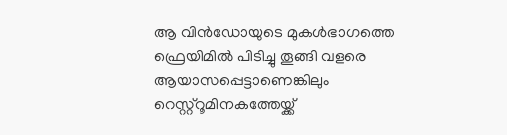ആ വിന്‍ഡോയുടെ മുകള്‍ഭാഗത്തെ ഫ്രെയിമില്‍ പിടിച്ചു തൂങ്ങി വളരെ ആയാസപ്പെട്ടാണെങ്കിലും റെസ്റ്റ്റൂമിനകത്തേയ്ക്ക്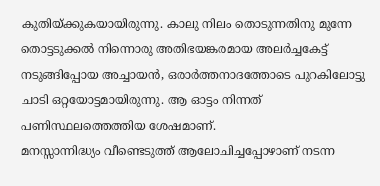കുതിയ്ക്കുകയായിരുന്നു. കാലു നിലം തൊടുന്നതിനു മുന്നേ തൊട്ടടുക്കല്‍ നിന്നൊരു അതിഭയങ്കരമായ അലര്‍ച്ചകേട്ട് നടുങ്ങിപ്പോയ അച്ചായന്‍, ഒരാര്‍ത്തനാദത്തോടെ പുറകിലോട്ടു ചാടി ഒറ്റയോട്ടമായിരുന്നു. ആ ഓട്ടം നിന്നത് പണിസ്ഥലത്തെത്തിയ ശേഷമാണ്.
മനസ്സാന്നിദ്ധ്യം വീണ്ടെടുത്ത് ആലോചിച്ചപ്പോഴാണ് നടന്ന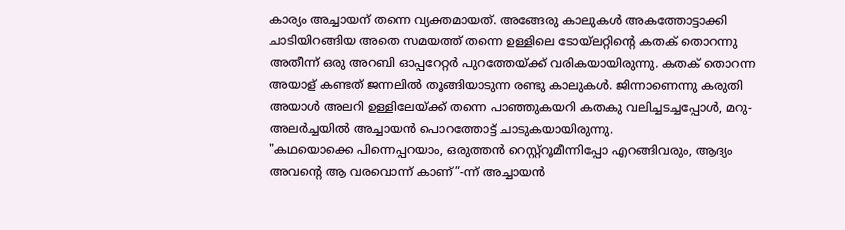കാര്യം അച്ചായന് തന്നെ വ്യക്തമായത്. അങ്ങേരു കാലുകള്‍ അകത്തോട്ടാക്കി ചാടിയിറങ്ങിയ അതെ സമയത്ത് തന്നെ ഉള്ളിലെ ടോയ്‌ലറ്റിന്‍റെ കതക് തൊറന്നു അതീന്ന് ഒരു അറബി ഓപ്പറേറ്റര്‍ പുറത്തേയ്ക്ക് വരികയായിരുന്നു. കതക് തൊറന്ന അയാള് കണ്ടത് ജന്നലില്‍ തൂങ്ങിയാടുന്ന രണ്ടു കാലുകള്‍. ജിന്നാണെന്നു കരുതി അയാള്‍ അലറി ഉള്ളിലേയ്ക്ക് തന്നെ പാഞ്ഞുകയറി കതകു വലിച്ചടച്ചപ്പോള്‍, മറു-അലര്‍ച്ചയില്‍ അച്ചായന്‍ പൊറത്തോട്ട് ചാടുകയായിരുന്നു.
"കഥയൊക്കെ പിന്നെപ്പറയാം, ഒരുത്തന്‍ റെസ്റ്റ്റൂമീന്നിപ്പോ എറങ്ങിവരും, ആദ്യം അവന്‍റെ ആ വരവൊന്ന് കാണ്”-ന്ന്‍ അച്ചായന്‍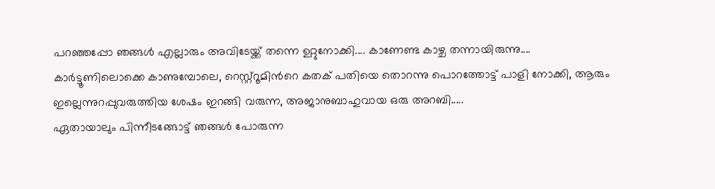പറഞ്ഞപ്പോ ഞങ്ങള്‍ എല്ലാരും അവിടേയ്ക്ക് തന്നെ ഉറ്റുനോക്കി.... കാണേണ്ട കാഴ്ച തന്നായിരുന്നു....
കാര്‍ട്ടൂണിലൊക്കെ കാണുമ്പോലെ, റെസ്റ്റ്റൂമിന്‍റെ കതക് പതിയെ തൊറന്നു പൊറത്തോട്ട് പാളി നോക്കി, ആരും ഇല്ലെന്നുറപ്പുവരുത്തിയ ശേഷം ഇറങ്ങി വരുന്ന, അജാനുബാഹുവായ ഒരു അറബി.....
ഏതായാലും പിന്നീടങ്ങോട്ട്‌ ഞങ്ങള്‍ പോരുന്ന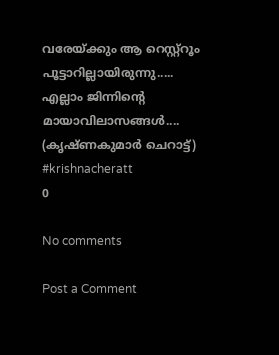വരേയ്ക്കും ആ റെസ്റ്റ്റൂം പൂട്ടാറില്ലായിരുന്നു.....
എല്ലാം ജിന്നിന്‍റെ മായാവിലാസങ്ങള്‍....
(കൃഷ്ണകുമാര്‍ ചെറാട്ട്)
#krishnacheratt
0

No comments

Post a Comment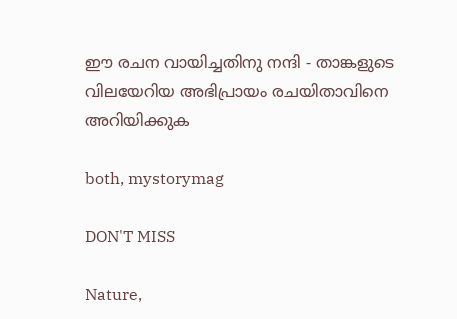ഈ രചന വായിച്ചതിനു നന്ദി - താങ്കളുടെ വിലയേറിയ അഭിപ്രായം രചയിതാവിനെ അറിയിക്കുക

both, mystorymag

DON'T MISS

Nature,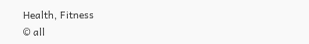Health, Fitness
© all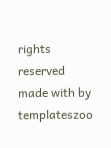rights reserved
made with by templateszoo